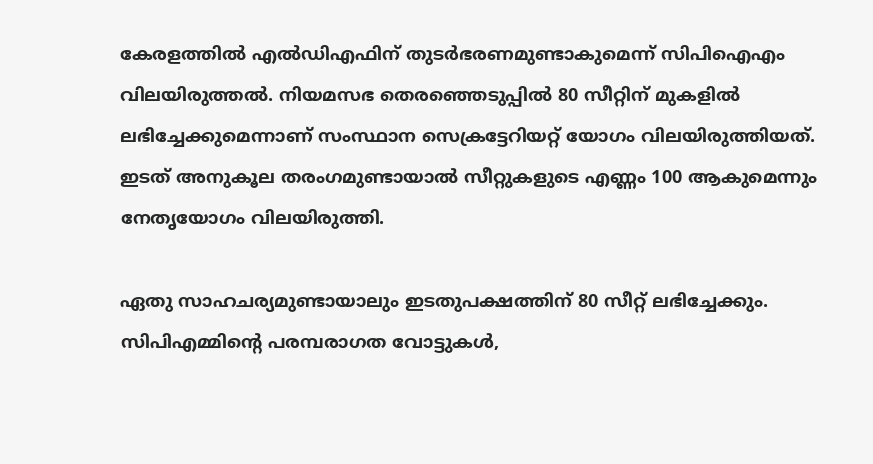കേരളത്തില്‍ എല്‍ഡിഎഫിന് തുടര്‍ഭരണമുണ്ടാകുമെന്ന് സിപിഐഎം വിലയിരുത്തല്‍. നിയമസഭ തെരഞ്ഞെടുപ്പില്‍ 80 സീറ്റിന് മുകളില്‍ ലഭിച്ചേക്കുമെന്നാണ് സംസ്ഥാന സെക്രട്ടേറിയറ്റ് യോഗം വിലയിരുത്തിയത്. ഇടത് അനുകൂല തരംഗമുണ്ടായാല്‍ സീറ്റുകളുടെ എണ്ണം 100 ആകുമെന്നും നേതൃയോഗം വിലയിരുത്തി.

ഏതു സാഹചര്യമുണ്ടായാലും ഇടതുപക്ഷത്തിന് 80 സീറ്റ് ലഭിച്ചേക്കും. സിപിഎമ്മിന്റെ പരമ്പരാഗത വോട്ടുകള്‍,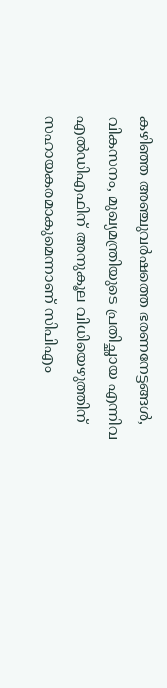കഴിഞ്ഞ അഞ്ചുവര്‍ഷത്തെ ഭരണനേട്ടങ്ങള്‍, വികസനം, മുഖ്യമന്ത്രിയുടെ പ്രതിച്ഛായ എന്നിവ എല്‍ഡിഎഫിന് അനുകൂല വിധിയെഴുത്തിന് സഹായകരമാകുമെന്നാണ് സിപിഎം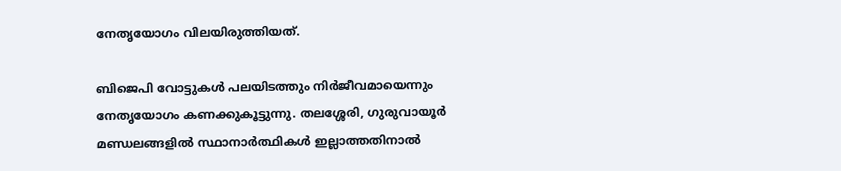നേതൃയോഗം വിലയിരുത്തിയത്.

ബിജെപി വോട്ടുകള്‍ പലയിടത്തും നിര്‍ജീവമായെന്നും നേതൃയോഗം കണക്കുകൂട്ടുന്നു. തലശ്ശേരി, ഗുരുവായൂര്‍ മണ്ഡലങ്ങളില്‍ സ്ഥാനാര്‍ത്ഥികള്‍ ഇല്ലാത്തതിനാല്‍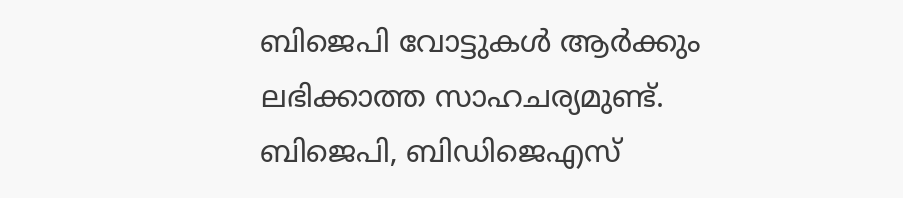ബിജെപി വോട്ടുകള്‍ ആര്‍ക്കും ലഭിക്കാത്ത സാഹചര്യമുണ്ട്. ബിജെപി, ബിഡിജെഎസ്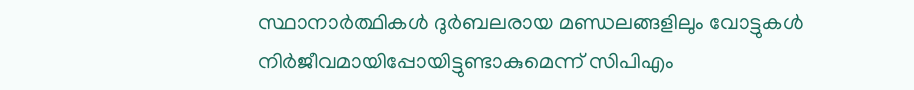സ്ഥാനാര്‍ത്ഥികള്‍ ദുര്‍ബലരായ മണ്ഡലങ്ങളിലും വോട്ടുകള്‍ നിര്‍ജീവമായിപ്പോയിട്ടുണ്ടാകുമെന്ന് സിപിഎം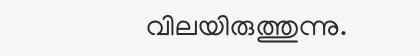വിലയിരുത്തുന്നു.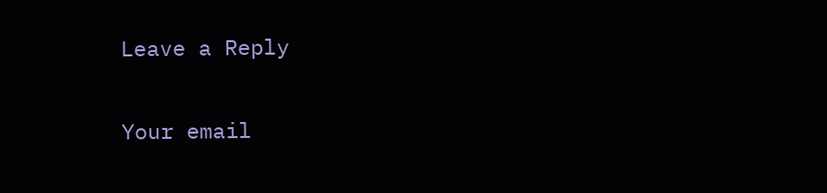Leave a Reply

Your email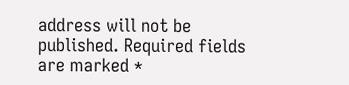address will not be published. Required fields are marked *